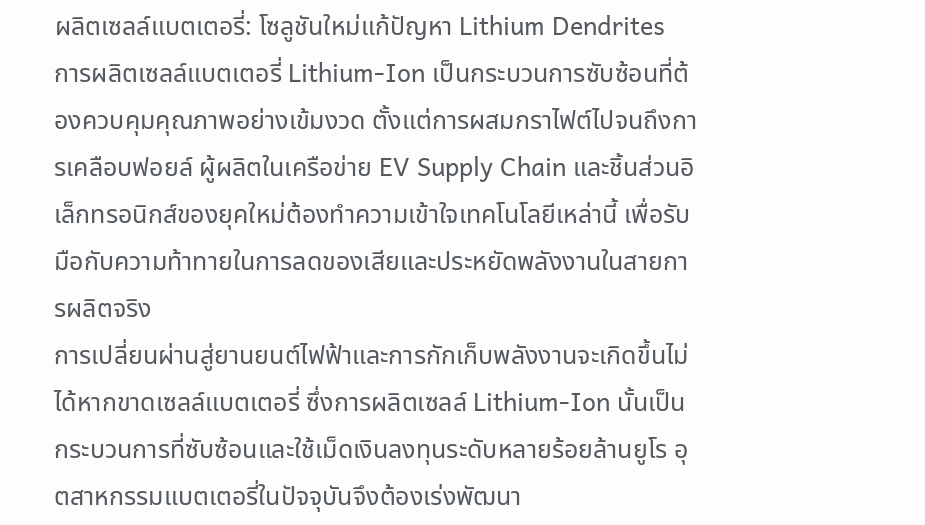ผลิตเซลล์แบตเตอรี่: โซลูชันใหม่แก้ปัญหา Lithium Dendrites
การผลิตเซลล์แบตเตอรี่ Lithium-Ion เป็นกระบวนการซับซ้อนที่ต้องควบคุมคุณภาพอย่างเข้มงวด ตั้งแต่การผสมกราไฟต์ไปจนถึงการเคลือบฟอยล์ ผู้ผลิตในเครือข่าย EV Supply Chain และชิ้นส่วนอิเล็กทรอนิกส์ของยุคใหม่ต้องทำความเข้าใจเทคโนโลยีเหล่านี้ เพื่อรับมือกับความท้าทายในการลดของเสียและประหยัดพลังงานในสายการผลิตจริง
การเปลี่ยนผ่านสู่ยานยนต์ไฟฟ้าและการกักเก็บพลังงานจะเกิดขึ้นไม่ได้หากขาดเซลล์แบตเตอรี่ ซึ่งการผลิตเซลล์ Lithium-Ion นั้นเป็นกระบวนการที่ซับซ้อนและใช้เม็ดเงินลงทุนระดับหลายร้อยล้านยูโร อุตสาหกรรมแบตเตอรี่ในปัจจุบันจึงต้องเร่งพัฒนา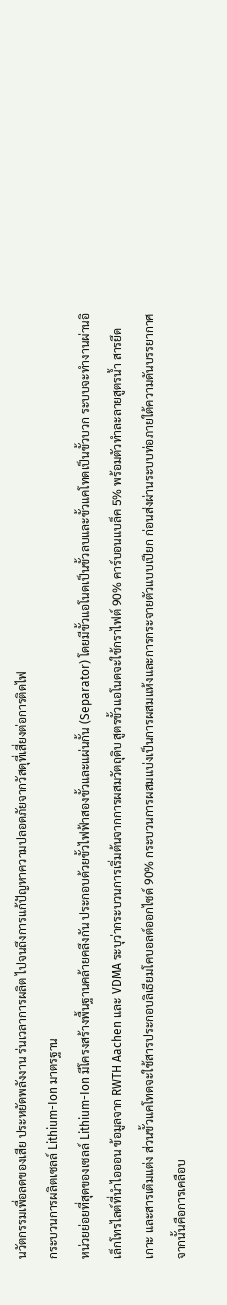นวัตกรรมเพื่อลดของเสีย ประหยัดพลังงาน ร่นเวลาการผลิต ไปจนถึงการแก้ปัญหาความปลอดภัยจากวัสดุที่เสี่ยงต่อการติดไฟ
กระบวนการผลิตเซลล์ Lithium-Ion มาตรฐาน
หน่วยย่อยที่สุดของเซลล์ Lithium-Ion มีโครงสร้างพื้นฐานคล้ายคลึงกัน ประกอบด้วยขั้วไฟฟ้าสองขั้วและแผ่นกั้น (Separator) โดยมีขั้วแอโนดเป็นขั้วลบและขั้วแคโทดเป็นขั้วบวก ระบบจะทำงานผ่านอิเล็กโทรไลต์ที่นำไอออน ข้อมูลจาก RWTH Aachen และ VDMA ระบุว่ากระบวนการเริ่มต้นจากการผสมวัตถุดิบ สูตรขั้วแอโนดจะใช้กราไฟต์ 90% คาร์บอนแบล็ค 5% พร้อมตัวทำละลายสูตรน้ำ สารยึดเกาะ และสารเติมแต่ง ส่วนขั้วแคโทดจะใช้สารประกอบลิเธียมโคบอลต์ออกไซด์ 90% กระบวนการผสมแบ่งเป็นการผสมแห้งและการกระจายตัวแบบเปียก ก่อนส่งผ่านระบบท่อภายใต้ความดันบรรยากาศ
จากนั้นคือการเคลือบ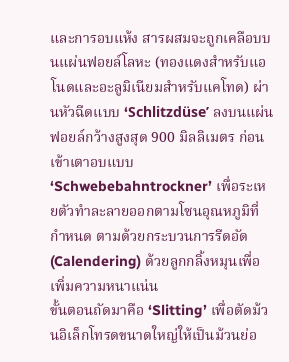และการอบแห้ง สารผสมจะถูกเคลือบบนแผ่นฟอยล์โลหะ (ทองแดงสำหรับแอโนดและอะลูมิเนียมสำหรับแคโทด) ผ่านหัวฉีดแบบ ‘Schlitzdüse’ ลงบนแผ่นฟอยล์กว้างสูงสุด 900 มิลลิเมตร ก่อนเข้าเตาอบแบบ ‘Schwebebahntrockner’ เพื่อระเหยตัวทำละลายออกตามโซนอุณหภูมิที่กำหนด ตามด้วยกระบวนการรีดอัด (Calendering) ด้วยลูกกลิ้งหมุนเพื่อเพิ่มความหนาแน่น
ขั้นตอนถัดมาคือ ‘Slitting’ เพื่อตัดม้วนอิเล็กโทรดขนาดใหญ่ให้เป็นม้วนย่อ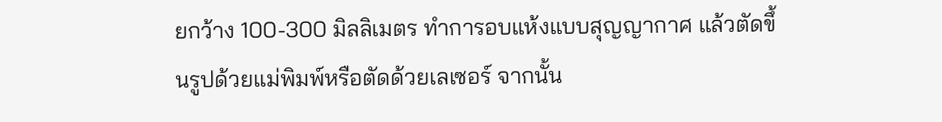ยกว้าง 100-300 มิลลิเมตร ทำการอบแห้งแบบสุญญากาศ แล้วตัดขึ้นรูปด้วยแม่พิมพ์หรือตัดด้วยเลเซอร์ จากนั้น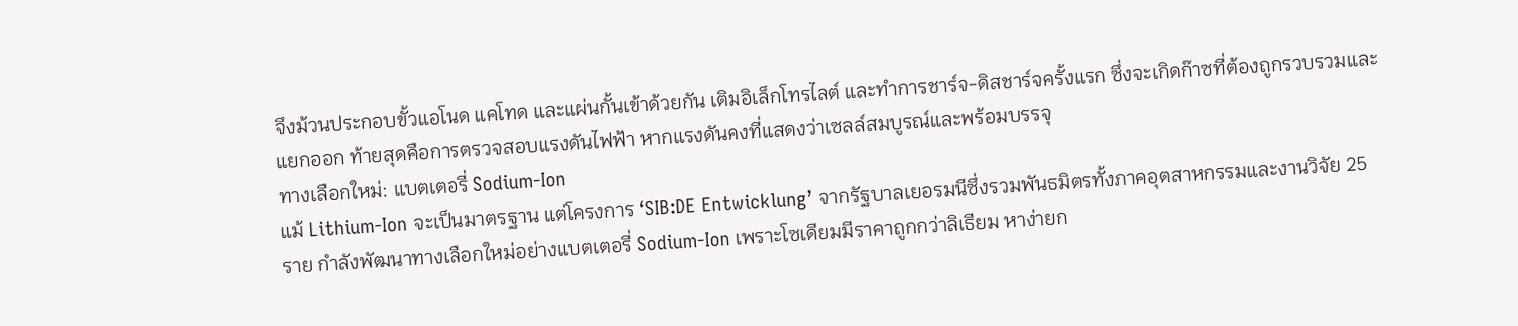จึงม้วนประกอบขั้วแอโนด แคโทด และแผ่นกั้นเข้าด้วยกัน เติมอิเล็กโทรไลต์ และทำการชาร์จ-ดิสชาร์จครั้งแรก ซึ่งจะเกิดก๊าซที่ต้องถูกรวบรวมและแยกออก ท้ายสุดคือการตรวจสอบแรงดันไฟฟ้า หากแรงดันคงที่แสดงว่าเซลล์สมบูรณ์และพร้อมบรรจุ
ทางเลือกใหม่: แบตเตอรี่ Sodium-Ion
แม้ Lithium-Ion จะเป็นมาตรฐาน แต่โครงการ ‘SIB:DE Entwicklung’ จากรัฐบาลเยอรมนีซึ่งรวมพันธมิตรทั้งภาคอุตสาหกรรมและงานวิจัย 25 ราย กำลังพัฒนาทางเลือกใหม่อย่างแบตเตอรี่ Sodium-Ion เพราะโซเดียมมีราคาถูกกว่าลิเธียม หาง่ายก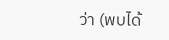ว่า (พบได้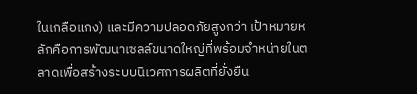ในเกลือแกง) และมีความปลอดภัยสูงกว่า เป้าหมายหลักคือการพัฒนาเซลล์ขนาดใหญ่ที่พร้อมจำหน่ายในตลาดเพื่อสร้างระบบนิเวศการผลิตที่ยั่งยืน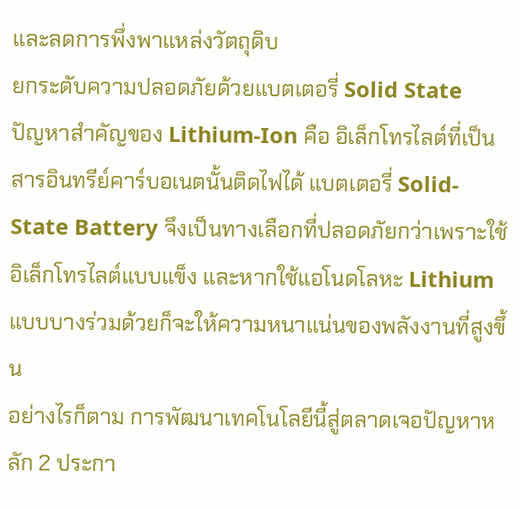และลดการพึ่งพาแหล่งวัตถุดิบ
ยกระดับความปลอดภัยด้วยแบตเตอรี่ Solid State
ปัญหาสำคัญของ Lithium-Ion คือ อิเล็กโทรไลต์ที่เป็นสารอินทรีย์คาร์บอเนตนั้นติดไฟได้ แบตเตอรี่ Solid-State Battery จึงเป็นทางเลือกที่ปลอดภัยกว่าเพราะใช้อิเล็กโทรไลต์แบบแข็ง และหากใช้แอโนดโลหะ Lithium แบบบางร่วมด้วยก็จะให้ความหนาแน่นของพลังงานที่สูงขึ้น
อย่างไรก็ตาม การพัฒนาเทคโนโลยีนี้สู่ตลาดเจอปัญหาหลัก 2 ประกา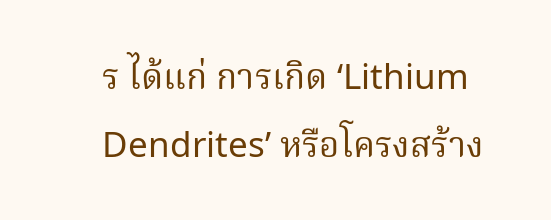ร ได้แก่ การเกิด ‘Lithium Dendrites’ หรือโครงสร้าง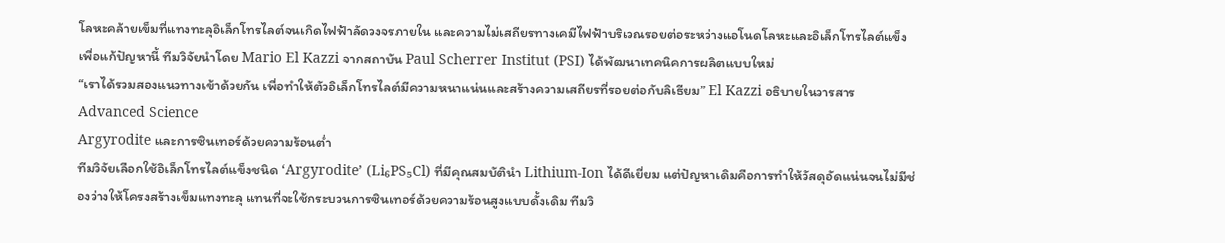โลหะคล้ายเข็มที่แทงทะลุอิเล็กโทรไลต์จนเกิดไฟฟ้าลัดวงจรภายใน และความไม่เสถียรทางเคมีไฟฟ้าบริเวณรอยต่อระหว่างแอโนดโลหะและอิเล็กโทรไลต์แข็ง เพื่อแก้ปัญหานี้ ทีมวิจัยนำโดย Mario El Kazzi จากสถาบัน Paul Scherrer Institut (PSI) ได้พัฒนาเทคนิคการผลิตแบบใหม่
“เราได้รวมสองแนวทางเข้าด้วยกัน เพื่อทำให้ตัวอิเล็กโทรไลต์มีความหนาแน่นและสร้างความเสถียรที่รอยต่อกับลิเธียม” El Kazzi อธิบายในวารสาร Advanced Science
Argyrodite และการซินเทอร์ด้วยความร้อนต่ำ
ทีมวิจัยเลือกใช้อิเล็กโทรไลต์แข็งชนิด ‘Argyrodite’ (Li₆PS₅Cl) ที่มีคุณสมบัตินำ Lithium-Ion ได้ดีเยี่ยม แต่ปัญหาเดิมคือการทำให้วัสดุอัดแน่นจนไม่มีช่องว่างให้โครงสร้างเข็มแทงทะลุ แทนที่จะใช้กระบวนการซินเทอร์ด้วยความร้อนสูงแบบดั้งเดิม ทีมวิ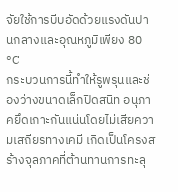จัยใช้การบีบอัดด้วยแรงดันปานกลางและอุณหภูมิเพียง 80 °C
กระบวนการนี้ทำให้รูพรุนและช่องว่างขนาดเล็กปิดสนิท อนุภาคยึดเกาะกันแน่นโดยไม่เสียความเสถียรทางเคมี เกิดเป็นโครงสร้างจุลภาคที่ต้านทานการทะลุ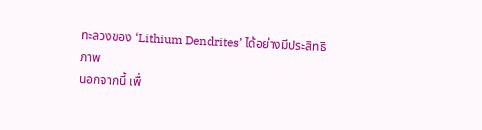ทะลวงของ ‘Lithium Dendrites’ ได้อย่างมีประสิทธิภาพ
นอกจากนี้ เพื่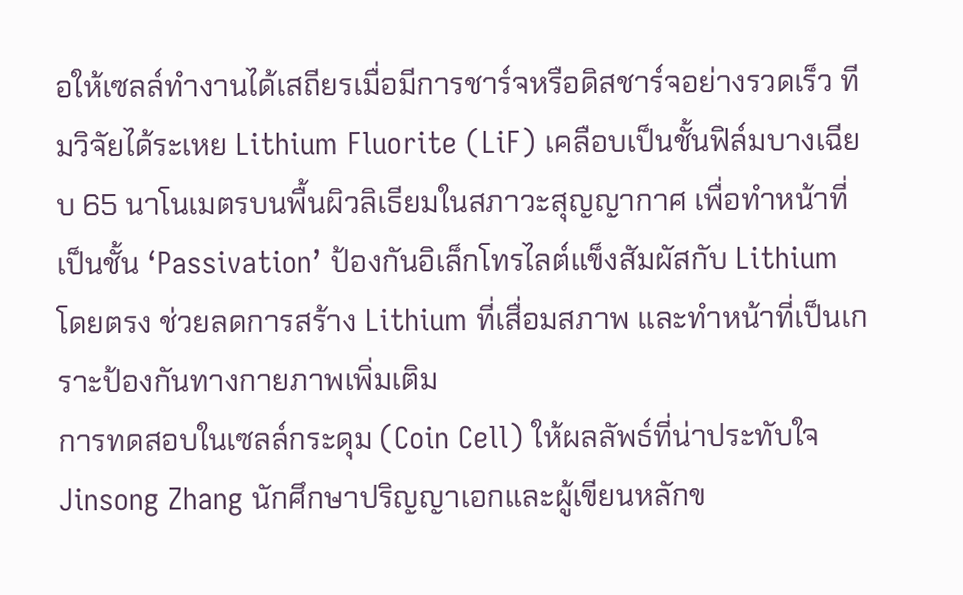อให้เซลล์ทำงานได้เสถียรเมื่อมีการชาร์จหรือดิสชาร์จอย่างรวดเร็ว ทีมวิจัยได้ระเหย Lithium Fluorite (LiF) เคลือบเป็นชั้นฟิล์มบางเฉียบ 65 นาโนเมตรบนพื้นผิวลิเธียมในสภาวะสุญญากาศ เพื่อทำหน้าที่เป็นชั้น ‘Passivation’ ป้องกันอิเล็กโทรไลต์แข็งสัมผัสกับ Lithium โดยตรง ช่วยลดการสร้าง Lithium ที่เสื่อมสภาพ และทำหน้าที่เป็นเกราะป้องกันทางกายภาพเพิ่มเติม
การทดสอบในเซลล์กระดุม (Coin Cell) ให้ผลลัพธ์ที่น่าประทับใจ Jinsong Zhang นักศึกษาปริญญาเอกและผู้เขียนหลักข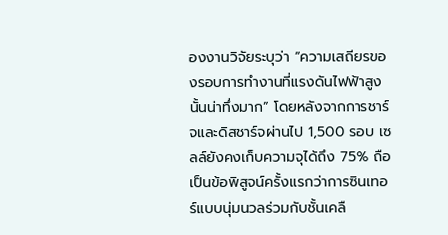องงานวิจัยระบุว่า “ความเสถียรของรอบการทำงานที่แรงดันไฟฟ้าสูงนั้นน่าทึ่งมาก” โดยหลังจากการชาร์จและดิสชาร์จผ่านไป 1,500 รอบ เซลล์ยังคงเก็บความจุได้ถึง 75% ถือเป็นข้อพิสูจน์ครั้งแรกว่าการซินเทอร์แบบนุ่มนวลร่วมกับชั้นเคลื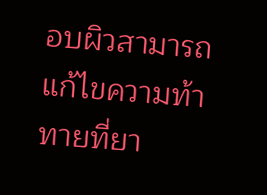อบผิวสามารถแก้ไขความท้าทายที่ยา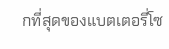กที่สุดของแบตเตอรี่โซ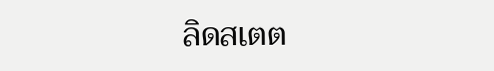ลิดสเตต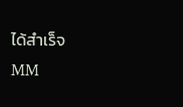ได้สำเร็จ
MM